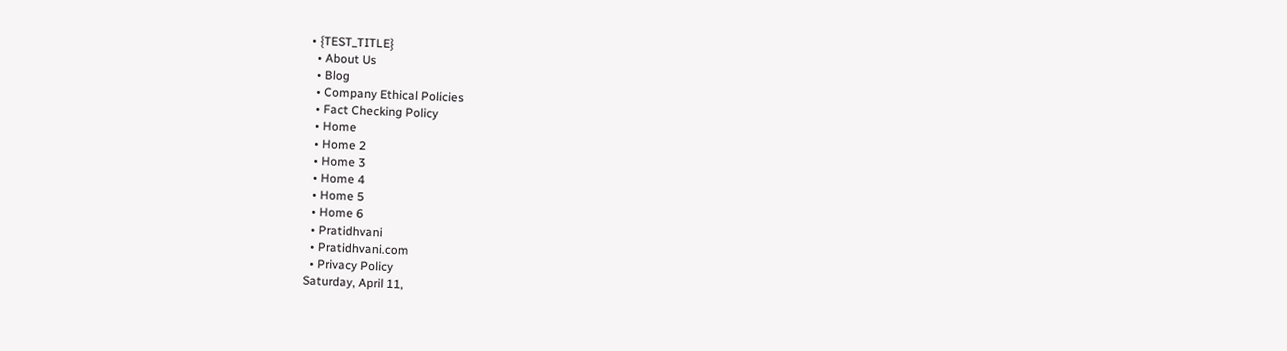• {TEST_TITLE}
  • About Us
  • Blog
  • Company Ethical Policies
  • Fact Checking Policy
  • Home
  • Home 2
  • Home 3
  • Home 4
  • Home 5
  • Home 6
  • Pratidhvani
  • Pratidhvani.com
  • Privacy Policy
Saturday, April 11,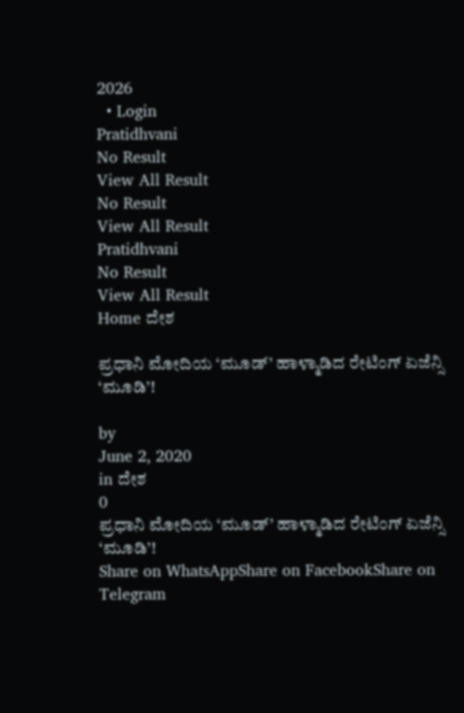2026
  • Login
Pratidhvani
No Result
View All Result
No Result
View All Result
Pratidhvani
No Result
View All Result
Home ದೇಶ

ಪ್ರಧಾನಿ ಮೋದಿಯ ‘ಮೂಡ್’ ಹಾಳ್ಮಾಡಿದ ರೇಟಿಂಗ್ ಏಜೆನ್ಸಿ ‘ಮೂಡಿ’!

by
June 2, 2020
in ದೇಶ
0
ಪ್ರಧಾನಿ ಮೋದಿಯ ‘ಮೂಡ್’ ಹಾಳ್ಮಾಡಿದ ರೇಟಿಂಗ್ ಏಜೆನ್ಸಿ ‘ಮೂಡಿ’!
Share on WhatsAppShare on FacebookShare on Telegram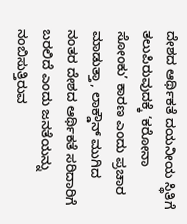ದೇಶದ ಆರ್ಥಿಕತೆ ದಯನೀಯ ಸ್ಥಿತಿಗೆ ತಲುಪಿರುವುದಕ್ಕೆ ‘ಕರೋನಾ ಸೋಂಕು’ ಕಾರಣ ಎಂದು ಪ್ರಚಾರ ಮಾಡುತ್ತಾ, ಲಾಕ್ಡೌನ್ ಮುಗಿದ ನಂತರ ದೇಶದ ಆರ್ಥಿಕತೆ ಸರಿದಾರಿಗೆ ಬರಲಿದೆ ಎಂದು ಜನತೆಯನ್ನು ನಂಬಿಸುತ್ತಿರುವ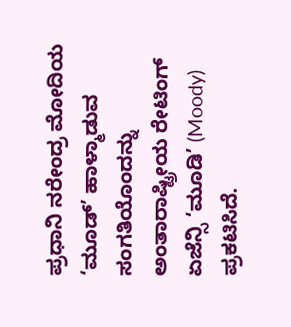ಪ್ರಧಾನಿ ನರೇಂದ್ರ ಮೋದಿಯ ‘ಮೂಡ್’ ಹಾಳ್ಮಾಡುವ ಸಂಗತಿಯೊಂದನ್ನು ಅಂತಾರಾಷ್ಟ್ರೀಯ ರೇಟಿಂಗ್ ಏಜೆನ್ಸಿ ‘ಮೂಡಿ’ (Moody) ಪ್ರಕಟಿಸಿದೆ.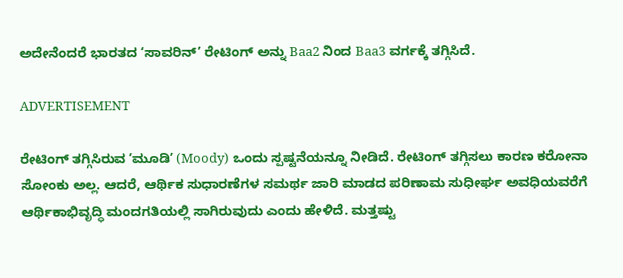ಅದೇನೆಂದರೆ ಭಾರತದ ‘ಸಾವರಿನ್’ ರೇಟಿಂಗ್ ಅನ್ನು Baa2 ನಿಂದ Baa3 ವರ್ಗಕ್ಕೆ ತಗ್ಗಿಸಿದೆ.

ADVERTISEMENT

ರೇಟಿಂಗ್ ತಗ್ಗಿಸಿರುವ ʼಮೂಡಿʼ (Moody) ಒಂದು ಸ್ಪಷ್ಟನೆಯನ್ನೂ ನೀಡಿದೆ. ರೇಟಿಂಗ್ ತಗ್ಗಿಸಲು ಕಾರಣ ಕರೋನಾ ಸೋಂಕು ಅಲ್ಲ. ಆದರೆ, ಆರ್ಥಿಕ ಸುಧಾರಣೆಗಳ ಸಮರ್ಥ ಜಾರಿ ಮಾಡದ ಪರಿಣಾಮ ಸುಧೀರ್ಘ ಅವಧಿಯವರೆಗೆ ಆರ್ಥಿಕಾಭಿವೃದ್ಧಿ ಮಂದಗತಿಯಲ್ಲಿ ಸಾಗಿರುವುದು ಎಂದು ಹೇಳಿದೆ. ಮತ್ತಷ್ಟು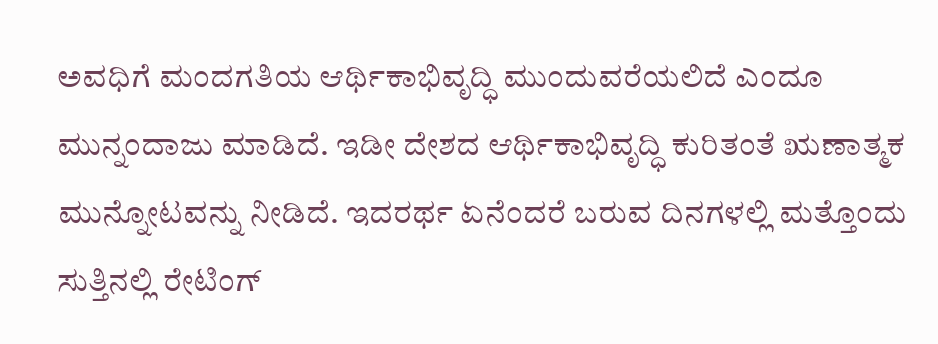ಅವಧಿಗೆ ಮಂದಗತಿಯ ಆರ್ಥಿಕಾಭಿವೃದ್ಧಿ ಮುಂದುವರೆಯಲಿದೆ ಎಂದೂ ಮುನ್ನಂದಾಜು ಮಾಡಿದೆ. ಇಡೀ ದೇಶದ ಆರ್ಥಿಕಾಭಿವೃದ್ಧಿ ಕುರಿತಂತೆ ಋಣಾತ್ಮಕ ಮುನ್ನೋಟವನ್ನು ನೀಡಿದೆ. ಇದರರ್ಥ ಏನೆಂದರೆ ಬರುವ ದಿನಗಳಲ್ಲಿ ಮತ್ತೊಂದು ಸುತ್ತಿನಲ್ಲಿ ರೇಟಿಂಗ್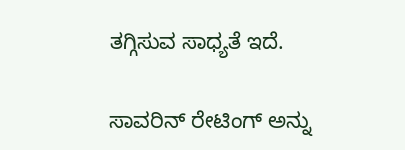ತಗ್ಗಿಸುವ ಸಾಧ್ಯತೆ ಇದೆ.

ಸಾವರಿನ್ ರೇಟಿಂಗ್ ಅನ್ನು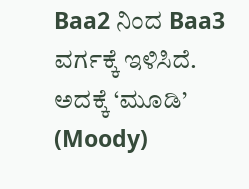Baa2 ನಿಂದ Baa3 ವರ್ಗಕ್ಕೆ ಇಳಿಸಿದೆ. ಅದಕ್ಕೆ ‘ಮೂಡಿ’ (Moody)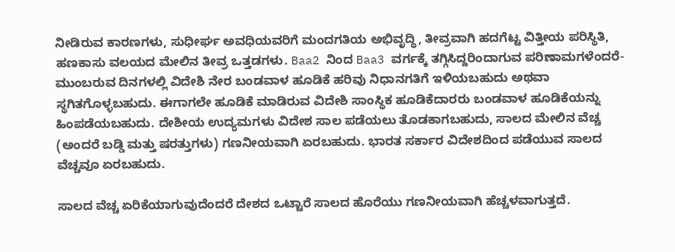ನೀಡಿರುವ ಕಾರಣಗಳು, ಸುಧೀರ್ಘ ಅವಧಿಯವರಿಗೆ ಮಂದಗತಿಯ ಅಭಿವೃದ್ಧಿ, ತೀವ್ರವಾಗಿ ಹದಗೆಟ್ಟ ವಿತ್ತೀಯ ಪರಿಸ್ಥಿತಿ, ಹಣಕಾಸು ವಲಯದ ಮೇಲಿನ ತೀವ್ರ ಒತ್ತಡಗಳು. Baa2 ನಿಂದ Baa3 ವರ್ಗಕ್ಕೆ ತಗ್ಗಿಸಿದ್ದರಿಂದಾಗುವ ಪರಿಣಾಮಗಳೆಂದರೆ- ಮುಂಬರುವ ದಿನಗಳಲ್ಲಿ ವಿದೇಶಿ ನೇರ ಬಂಡವಾಳ ಹೂಡಿಕೆ ಹರಿವು ನಿಧಾನಗತಿಗೆ ಇಳಿಯಬಹುದು ಅಥವಾ ಸ್ಥಗಿತಗೊಳ್ಳಬಹುದು. ಈಗಾಗಲೇ ಹೂಡಿಕೆ ಮಾಡಿರುವ ವಿದೇಶಿ ಸಾಂಸ್ಥಿಕ ಹೂಡಿಕೆದಾರರು ಬಂಡವಾಳ ಹೂಡಿಕೆಯನ್ನು ಹಿಂಪಡೆಯಬಹುದು. ದೇಶೀಯ ಉದ್ಯಮಗಳು ವಿದೇಶ ಸಾಲ ಪಡೆಯಲು ತೊಡಕಾಗಬಹುದು, ಸಾಲದ ಮೇಲಿನ ವೆಚ್ಚ (ಅಂದರೆ ಬಡ್ಡಿ ಮತ್ತು ಷರತ್ತುಗಳು) ಗಣನೀಯವಾಗಿ ಏರಬಹುದು. ಭಾರತ ಸರ್ಕಾರ ವಿದೇಶದಿಂದ ಪಡೆಯುವ ಸಾಲದ ವೆಚ್ಚವೂ ಏರಬಹುದು.

ಸಾಲದ ವೆಚ್ಚ ಏರಿಕೆಯಾಗುವುದೆಂದರೆ ದೇಶದ ಒಟ್ಟಾರೆ ಸಾಲದ ಹೊರೆಯು ಗಣನೀಯವಾಗಿ ಹೆಚ್ಚಳವಾಗುತ್ತದೆ.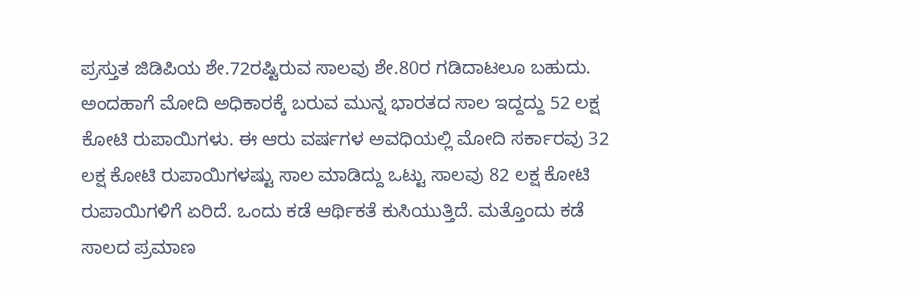ಪ್ರಸ್ತುತ ಜಿಡಿಪಿಯ ಶೇ.72ರಷ್ಟಿರುವ ಸಾಲವು ಶೇ.80ರ ಗಡಿದಾಟಲೂ ಬಹುದು. ಅಂದಹಾಗೆ ಮೋದಿ ಅಧಿಕಾರಕ್ಕೆ ಬರುವ ಮುನ್ನ ಭಾರತದ ಸಾಲ ಇದ್ದದ್ದು 52 ಲಕ್ಷ ಕೋಟಿ ರುಪಾಯಿಗಳು. ಈ ಆರು ವರ್ಷಗಳ ಅವಧಿಯಲ್ಲಿ ಮೋದಿ ಸರ್ಕಾರವು 32 ಲಕ್ಷ ಕೋಟಿ ರುಪಾಯಿಗಳಷ್ಟು ಸಾಲ ಮಾಡಿದ್ದು ಒಟ್ಟು ಸಾಲವು 82 ಲಕ್ಷ ಕೋಟಿ ರುಪಾಯಿಗಳಿಗೆ ಏರಿದೆ. ಒಂದು ಕಡೆ ಆರ್ಥಿಕತೆ ಕುಸಿಯುತ್ತಿದೆ. ಮತ್ತೊಂದು ಕಡೆ ಸಾಲದ ಪ್ರಮಾಣ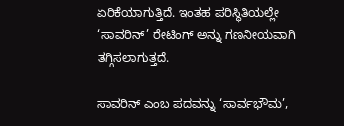ಏರಿಕೆಯಾಗುತ್ತಿದೆ. ಇಂತಹ ಪರಿಸ್ಥಿತಿಯಲ್ಲೇ ‘ಸಾವರಿನ್’ ರೇಟಿಂಗ್ ಅನ್ನು ಗಣನೀಯವಾಗಿ ತಗ್ಗಿಸಲಾಗುತ್ತದೆ.

ಸಾವರಿನ್ ಎಂಬ ಪದವನ್ನು ‘ಸಾರ್ವಭೌಮ’,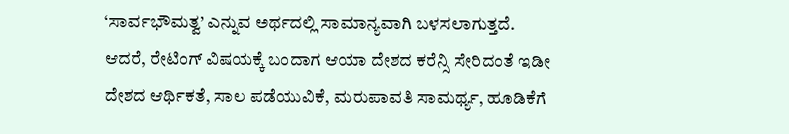‘ಸಾರ್ವಭೌಮತ್ವ’ ಎನ್ನುವ ಅರ್ಥದಲ್ಲಿ ಸಾಮಾನ್ಯವಾಗಿ ಬಳಸಲಾಗುತ್ತದೆ. ಆದರೆ, ರೇಟಿಂಗ್ ವಿಷಯಕ್ಕೆ ಬಂದಾಗ ಆಯಾ ದೇಶದ ಕರೆನ್ಸಿ ಸೇರಿದಂತೆ ಇಡೀ ದೇಶದ ಆರ್ಥಿಕತೆ, ಸಾಲ ಪಡೆಯುವಿಕೆ, ಮರುಪಾವತಿ ಸಾಮರ್ಥ್ಯ, ಹೂಡಿಕೆಗೆ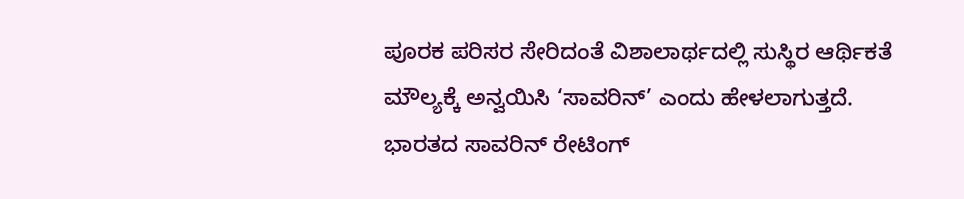ಪೂರಕ ಪರಿಸರ ಸೇರಿದಂತೆ ವಿಶಾಲಾರ್ಥದಲ್ಲಿ ಸುಸ್ಥಿರ ಆರ್ಥಿಕತೆ ಮೌಲ್ಯಕ್ಕೆ ಅನ್ವಯಿಸಿ ‘ಸಾವರಿನ್’ ಎಂದು ಹೇಳಲಾಗುತ್ತದೆ. ಭಾರತದ ಸಾವರಿನ್ ರೇಟಿಂಗ್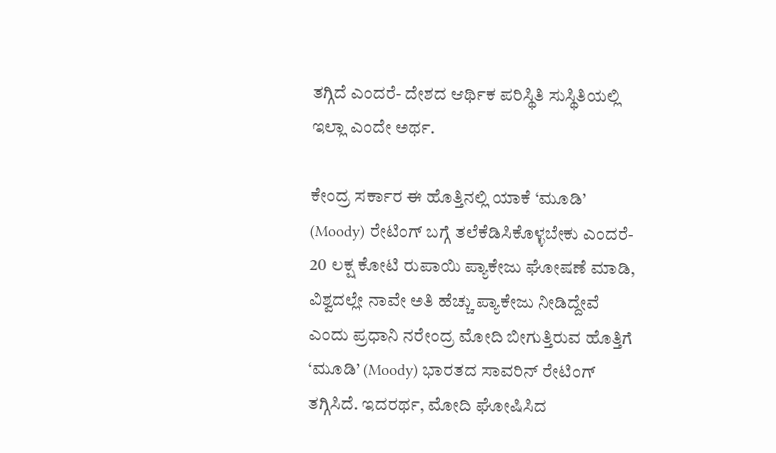ತಗ್ಗಿದೆ ಎಂದರೆ- ದೇಶದ ಆರ್ಥಿಕ ಪರಿಸ್ಥಿತಿ ಸುಸ್ಥಿತಿಯಲ್ಲಿ ಇಲ್ಲಾ ಎಂದೇ ಅರ್ಥ.

ಕೇಂದ್ರ ಸರ್ಕಾರ ಈ ಹೊತ್ತಿನಲ್ಲಿ ಯಾಕೆ ‘ಮೂಡಿ’ (Moody) ರೇಟಿಂಗ್ ಬಗ್ಗೆ ತಲೆಕೆಡಿಸಿಕೊಳ್ಳಬೇಕು ಎಂದರೆ- 20 ಲಕ್ಷ ಕೋಟಿ ರುಪಾಯಿ ಪ್ಯಾಕೇಜು ಘೋಷಣೆ ಮಾಡಿ, ವಿಶ್ವದಲ್ಲೇ ನಾವೇ ಅತಿ ಹೆಚ್ಚು ಪ್ಯಾಕೇಜು ನೀಡಿದ್ದೇವೆ ಎಂದು ಪ್ರಧಾನಿ ನರೇಂದ್ರ ಮೋದಿ ಬೀಗುತ್ತಿರುವ ಹೊತ್ತಿಗೆ ‘ಮೂಡಿ’ (Moody) ಭಾರತದ ಸಾವರಿನ್ ರೇಟಿಂಗ್ ತಗ್ಗಿಸಿದೆ. ಇದರರ್ಥ, ಮೋದಿ ಘೋಷಿಸಿದ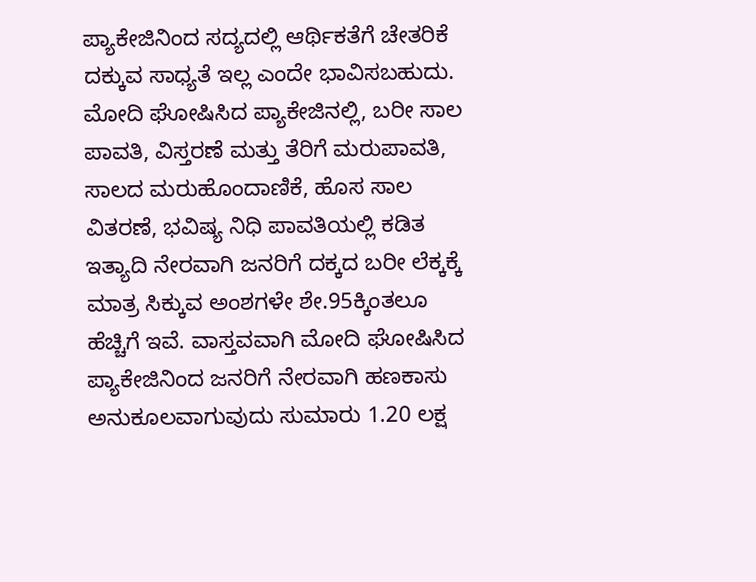ಪ್ಯಾಕೇಜಿನಿಂದ ಸದ್ಯದಲ್ಲಿ ಆರ್ಥಿಕತೆಗೆ ಚೇತರಿಕೆ ದಕ್ಕುವ ಸಾಧ್ಯತೆ ಇಲ್ಲ ಎಂದೇ ಭಾವಿಸಬಹುದು. ಮೋದಿ ಘೋಷಿಸಿದ ಪ್ಯಾಕೇಜಿನಲ್ಲಿ, ಬರೀ ಸಾಲ ಪಾವತಿ, ವಿಸ್ತರಣೆ ಮತ್ತು ತೆರಿಗೆ ಮರುಪಾವತಿ, ಸಾಲದ ಮರುಹೊಂದಾಣಿಕೆ, ಹೊಸ ಸಾಲ ವಿತರಣೆ, ಭವಿಷ್ಯ ನಿಧಿ ಪಾವತಿಯಲ್ಲಿ ಕಡಿತ ಇತ್ಯಾದಿ ನೇರವಾಗಿ ಜನರಿಗೆ ದಕ್ಕದ ಬರೀ ಲೆಕ್ಕಕ್ಕೆ ಮಾತ್ರ ಸಿಕ್ಕುವ ಅಂಶಗಳೇ ಶೇ.95ಕ್ಕಿಂತಲೂ ಹೆಚ್ಚಿಗೆ ಇವೆ. ವಾಸ್ತವವಾಗಿ ಮೋದಿ ಘೋಷಿಸಿದ ಪ್ಯಾಕೇಜಿನಿಂದ ಜನರಿಗೆ ನೇರವಾಗಿ ಹಣಕಾಸು ಅನುಕೂಲವಾಗುವುದು ಸುಮಾರು 1.20 ಲಕ್ಷ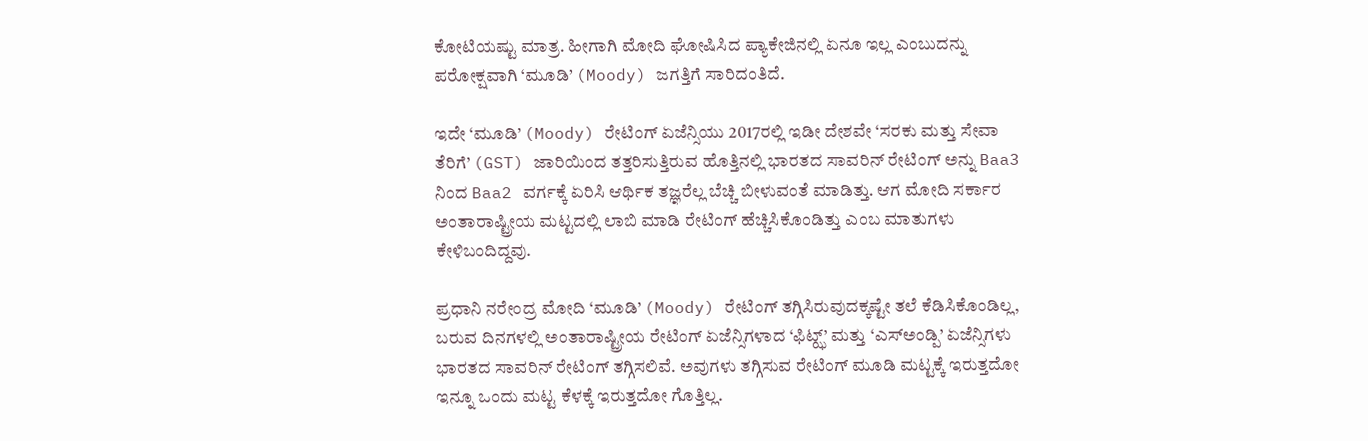ಕೋಟಿಯಷ್ಟು ಮಾತ್ರ. ಹೀಗಾಗಿ ಮೋದಿ ಘೋಷಿಸಿದ ಪ್ಯಾಕೇಜಿನಲ್ಲಿ ಏನೂ ಇಲ್ಲ ಎಂಬುದನ್ನು ಪರೋಕ್ಷವಾಗಿ ‘ಮೂಡಿ’ (Moody) ಜಗತ್ತಿಗೆ ಸಾರಿದಂತಿದೆ.

ಇದೇ ‘ಮೂಡಿ’ (Moody) ರೇಟಿಂಗ್ ಏಜೆನ್ಸಿಯು 2017ರಲ್ಲಿ ಇಡೀ ದೇಶವೇ ‘ಸರಕು ಮತ್ತು ಸೇವಾ ತೆರಿಗೆ’ (GST) ಜಾರಿಯಿಂದ ತತ್ತರಿಸುತ್ತಿರುವ ಹೊತ್ತಿನಲ್ಲಿ ಭಾರತದ ಸಾವರಿನ್ ರೇಟಿಂಗ್ ಅನ್ನು Baa3 ನಿಂದ Baa2 ವರ್ಗಕ್ಕೆ ಏರಿಸಿ ಆರ್ಥಿಕ ತಜ್ಞರೆಲ್ಲ ಬೆಚ್ಚಿ ಬೀಳುವಂತೆ ಮಾಡಿತ್ತು. ಆಗ ಮೋದಿ ಸರ್ಕಾರ ಅಂತಾರಾಷ್ಟ್ರೀಯ ಮಟ್ಟದಲ್ಲಿ ಲಾಬಿ ಮಾಡಿ ರೇಟಿಂಗ್ ಹೆಚ್ಚಿಸಿಕೊಂಡಿತ್ತು ಎಂಬ ಮಾತುಗಳು ಕೇಳಿಬಂದಿದ್ದವು.

ಪ್ರಧಾನಿ ನರೇಂದ್ರ ಮೋದಿ ‘ಮೂಡಿ’ (Moody) ರೇಟಿಂಗ್ ತಗ್ಗಿಸಿರುವುದಕ್ಕಷ್ಟೇ ತಲೆ ಕೆಡಿಸಿಕೊಂಡಿಲ್ಲ, ಬರುವ ದಿನಗಳಲ್ಲಿ ಅಂತಾರಾಷ್ಟ್ರೀಯ ರೇಟಿಂಗ್ ಏಜೆನ್ಸಿಗಳಾದ ‘ಫಿಟ್ಝ್’ ಮತ್ತು ‘ಎಸ್ಅಂಡ್ಪಿ’ ಏಜೆನ್ಸಿಗಳು ಭಾರತದ ಸಾವರಿನ್ ರೇಟಿಂಗ್ ತಗ್ಗಿಸಲಿವೆ. ಅವುಗಳು ತಗ್ಗಿಸುವ ರೇಟಿಂಗ್ ಮೂಡಿ ಮಟ್ಟಕ್ಕೆ ಇರುತ್ತದೋ ಇನ್ನೂ ಒಂದು ಮಟ್ಟ ಕೆಳಕ್ಕೆ ಇರುತ್ತದೋ ಗೊತ್ತಿಲ್ಲ.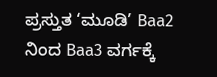ಪ್ರಸ್ತುತ ‘ಮೂಡಿ’ Baa2 ನಿಂದ Baa3 ವರ್ಗಕ್ಕೆ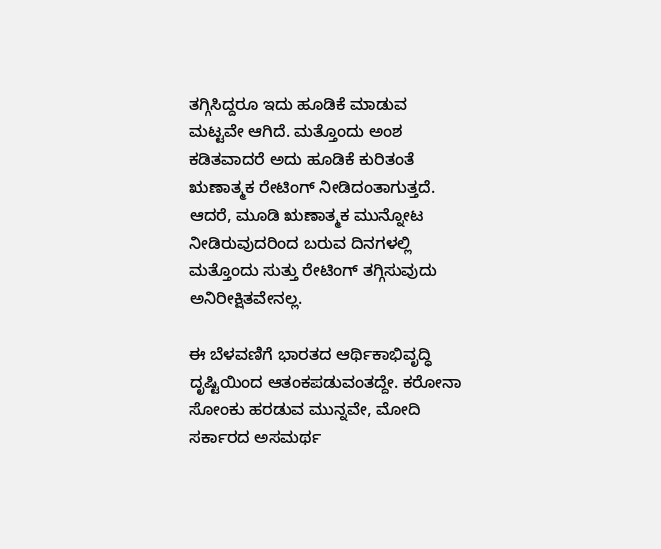ತಗ್ಗಿಸಿದ್ದರೂ ಇದು ಹೂಡಿಕೆ ಮಾಡುವ ಮಟ್ಟವೇ ಆಗಿದೆ. ಮತ್ತೊಂದು ಅಂಶ ಕಡಿತವಾದರೆ ಅದು ಹೂಡಿಕೆ ಕುರಿತಂತೆ ಋಣಾತ್ಮಕ ರೇಟಿಂಗ್ ನೀಡಿದಂತಾಗುತ್ತದೆ. ಆದರೆ, ಮೂಡಿ ಋಣಾತ್ಮಕ ಮುನ್ನೋಟ ನೀಡಿರುವುದರಿಂದ ಬರುವ ದಿನಗಳಲ್ಲಿ ಮತ್ತೊಂದು ಸುತ್ತು ರೇಟಿಂಗ್ ತಗ್ಗಿಸುವುದು ಅನಿರೀಕ್ಷಿತವೇನಲ್ಲ.

ಈ ಬೆಳವಣಿಗೆ ಭಾರತದ ಆರ್ಥಿಕಾಭಿವೃದ್ಧಿ ದೃಷ್ಟಿಯಿಂದ ಆತಂಕಪಡುವಂತದ್ದೇ. ಕರೋನಾ ಸೋಂಕು ಹರಡುವ ಮುನ್ನವೇ, ಮೋದಿ ಸರ್ಕಾರದ ಅಸಮರ್ಥ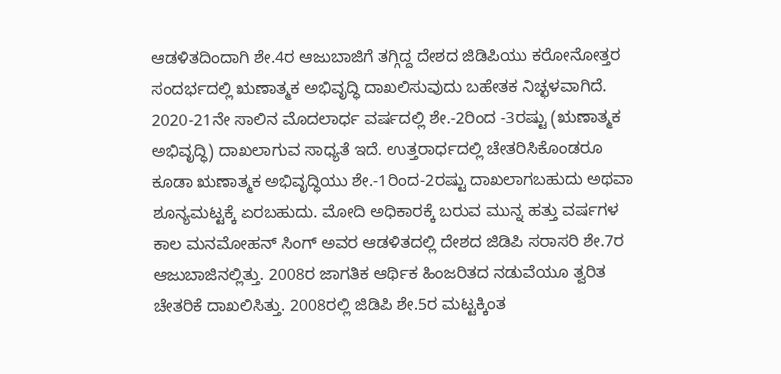ಆಡಳಿತದಿಂದಾಗಿ ಶೇ.4ರ ಆಜುಬಾಜಿಗೆ ತಗ್ಗಿದ್ದ ದೇಶದ ಜಿಡಿಪಿಯು ಕರೋನೋತ್ತರ ಸಂದರ್ಭದಲ್ಲಿ ಋಣಾತ್ಮಕ ಅಭಿವೃದ್ಧಿ ದಾಖಲಿಸುವುದು ಬಹೇತಕ ನಿಚ್ಛಳವಾಗಿದೆ. 2020-21ನೇ ಸಾಲಿನ ಮೊದಲಾರ್ಧ ವರ್ಷದಲ್ಲಿ ಶೇ.-2ರಿಂದ -3ರಷ್ಟು (ಋಣಾತ್ಮಕ ಅಭಿವೃದ್ಧಿ) ದಾಖಲಾಗುವ ಸಾಧ್ಯತೆ ಇದೆ. ಉತ್ತರಾರ್ಧದಲ್ಲಿ ಚೇತರಿಸಿಕೊಂಡರೂ ಕೂಡಾ ಋಣಾತ್ಮಕ ಅಭಿವೃದ್ಧಿಯು ಶೇ.-1ರಿಂದ-2ರಷ್ಟು ದಾಖಲಾಗಬಹುದು ಅಥವಾ ಶೂನ್ಯಮಟ್ಟಕ್ಕೆ ಏರಬಹುದು. ಮೋದಿ ಅಧಿಕಾರಕ್ಕೆ ಬರುವ ಮುನ್ನ ಹತ್ತು ವರ್ಷಗಳ ಕಾಲ ಮನಮೋಹನ್ ಸಿಂಗ್ ಅವರ ಆಡಳಿತದಲ್ಲಿ ದೇಶದ ಜಿಡಿಪಿ ಸರಾಸರಿ ಶೇ.7ರ ಆಜುಬಾಜಿನಲ್ಲಿತ್ತು. 2008ರ ಜಾಗತಿಕ ಆರ್ಥಿಕ ಹಿಂಜರಿತದ ನಡುವೆಯೂ ತ್ವರಿತ ಚೇತರಿಕೆ ದಾಖಲಿಸಿತ್ತು. 2008ರಲ್ಲಿ ಜಿಡಿಪಿ ಶೇ.5ರ ಮಟ್ಟಕ್ಕಿಂತ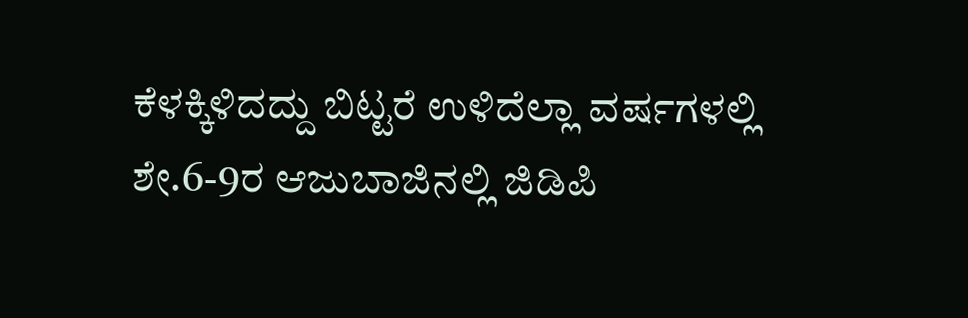ಕೆಳಕ್ಕಿಳಿದದ್ದು ಬಿಟ್ಟರೆ ಉಳಿದೆಲ್ಲಾ ವರ್ಷಗಳಲ್ಲಿ ಶೇ.6-9ರ ಆಜುಬಾಜಿನಲ್ಲಿ ಜಿಡಿಪಿ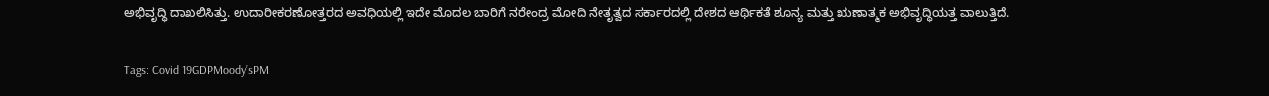ಅಭಿವೃದ್ಧಿ ದಾಖಲಿಸಿತ್ತು. ಉದಾರೀಕರಣೋತ್ತರದ ಅವಧಿಯಲ್ಲಿ ಇದೇ ಮೊದಲ ಬಾರಿಗೆ ನರೇಂದ್ರ ಮೋದಿ ನೇತೃತ್ವದ ಸರ್ಕಾರದಲ್ಲಿ ದೇಶದ ಆರ್ಥಿಕತೆ ಶೂನ್ಯ ಮತ್ತು ಋಣಾತ್ಮಕ ಅಭಿವೃದ್ಧಿಯತ್ತ ವಾಲುತ್ತಿದೆ.

Tags: Covid 19GDPMoody’sPM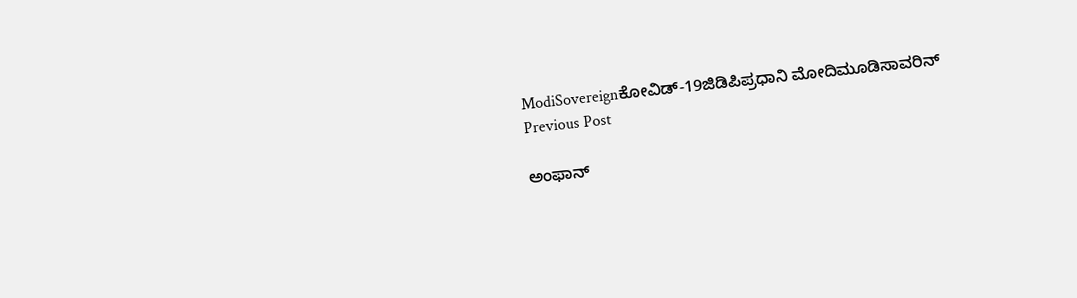ModiSovereignಕೋವಿಡ್-19ಜಿಡಿಪಿಪ್ರಧಾನಿ ಮೋದಿಮೂಡಿಸಾವರಿನ್
Previous Post

ಅಂಫಾನ್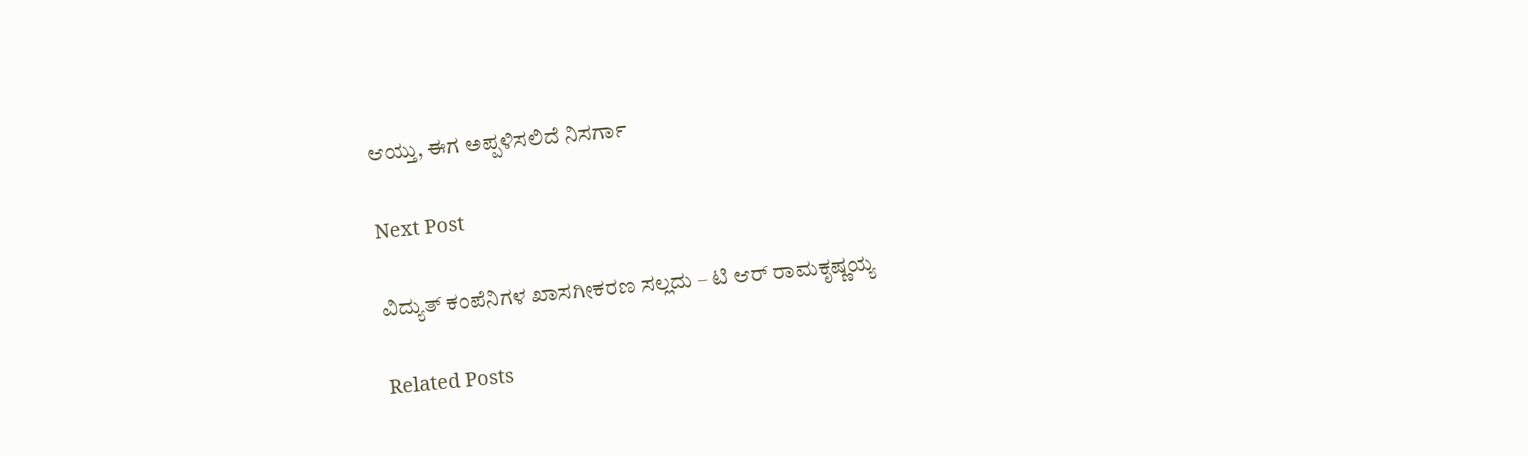ಆಯ್ತು, ಈಗ ಅಪ್ಪಳಿಸಲಿದೆ ನಿಸರ್ಗಾ

Next Post

ವಿದ್ಯುತ್‌ ಕಂಪೆನಿಗಳ ಖಾಸಗೀಕರಣ ಸಲ್ಲದು – ಟಿ ಆರ್‌ ರಾಮಕೃಷ್ಣಯ್ಯ

Related Posts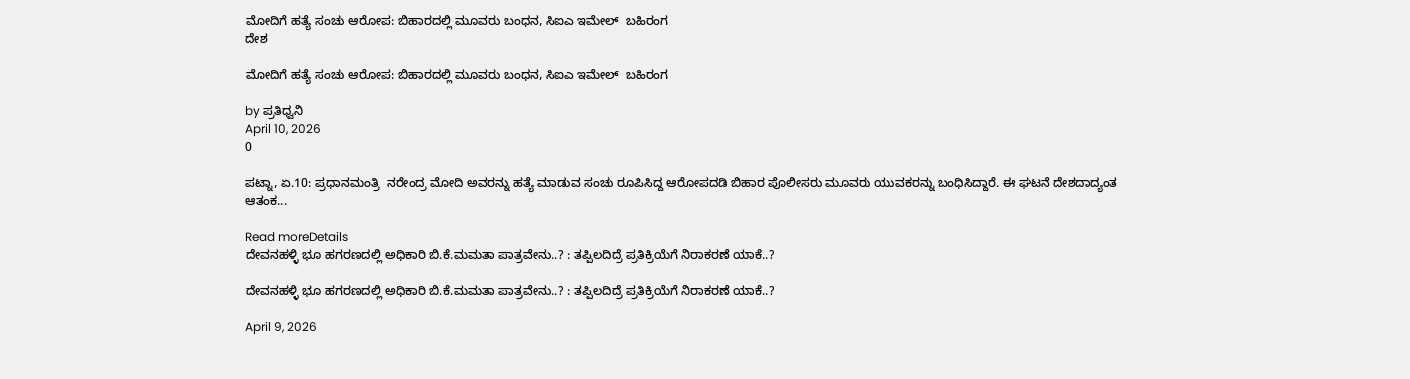ಮೋದಿಗೆ ಹತ್ಯೆ ಸಂಚು ಆರೋಪ: ಬಿಹಾರದಲ್ಲಿ ಮೂವರು ಬಂಧನ, ಸಿಐಎ ಇಮೇಲ್‌  ಬಹಿರಂಗ
ದೇಶ

ಮೋದಿಗೆ ಹತ್ಯೆ ಸಂಚು ಆರೋಪ: ಬಿಹಾರದಲ್ಲಿ ಮೂವರು ಬಂಧನ, ಸಿಐಎ ಇಮೇಲ್‌  ಬಹಿರಂಗ

by ಪ್ರತಿಧ್ವನಿ
April 10, 2026
0

ಪಟ್ನಾ, ಏ.10: ಪ್ರಧಾನಮಂತ್ರಿ  ನರೇಂದ್ರ ಮೋದಿ ಅವರನ್ನು ಹತ್ಯೆ ಮಾಡುವ ಸಂಚು ರೂಪಿಸಿದ್ದ ಆರೋಪದಡಿ ಬಿಹಾರ ಪೊಲೀಸರು ಮೂವರು ಯುವಕರನ್ನು ಬಂಧಿಸಿದ್ದಾರೆ. ಈ ಘಟನೆ ದೇಶದಾದ್ಯಂತ ಆತಂಕ...

Read moreDetails
ದೇವನಹಳ್ಳಿ ಭೂ ಹಗರಣದಲ್ಲಿ ಅಧಿಕಾರಿ ಬಿ.ಕೆ.ಮಮತಾ ಪಾತ್ರವೇನು..? : ತಪ್ಪಿಲದಿದ್ರೆ ಪ್ರತಿಕ್ರಿಯೆಗೆ ನಿರಾಕರಣೆ ಯಾಕೆ..?

ದೇವನಹಳ್ಳಿ ಭೂ ಹಗರಣದಲ್ಲಿ ಅಧಿಕಾರಿ ಬಿ.ಕೆ.ಮಮತಾ ಪಾತ್ರವೇನು..? : ತಪ್ಪಿಲದಿದ್ರೆ ಪ್ರತಿಕ್ರಿಯೆಗೆ ನಿರಾಕರಣೆ ಯಾಕೆ..?

April 9, 2026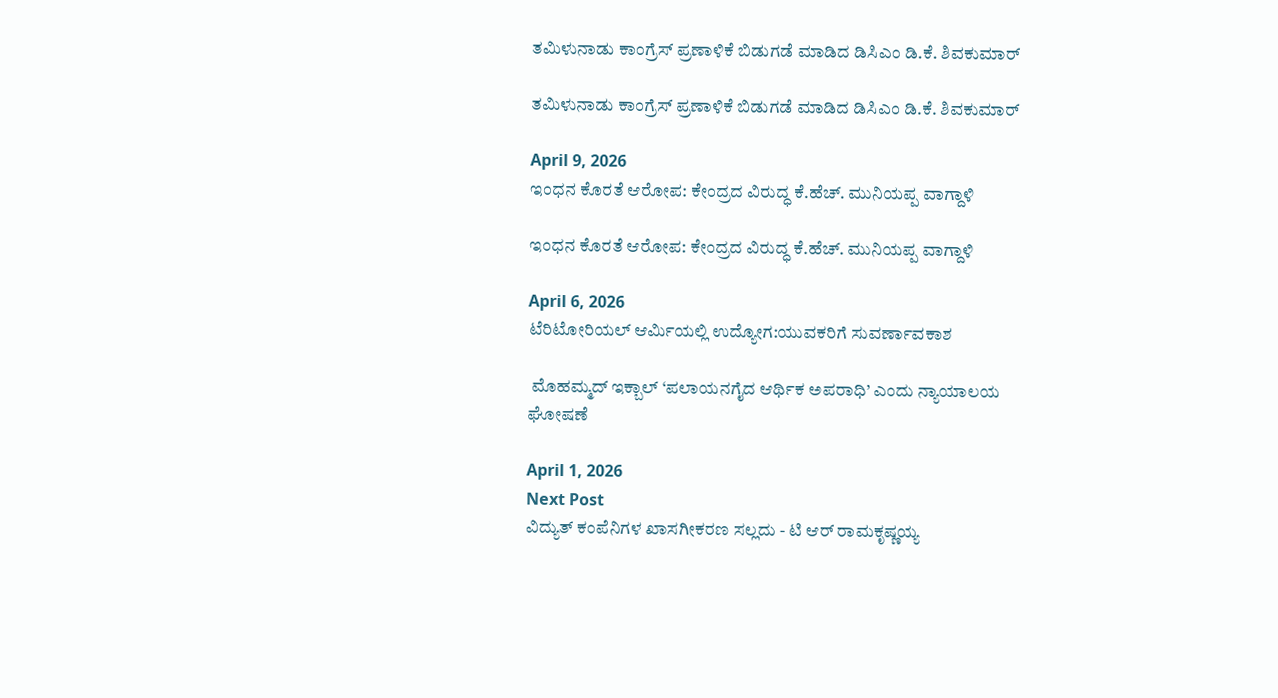ತಮಿಳುನಾಡು ಕಾಂಗ್ರೆಸ್ ಪ್ರಣಾಳಿಕೆ ಬಿಡುಗಡೆ ಮಾಡಿದ ಡಿಸಿಎಂ ಡಿ.ಕೆ. ಶಿವಕುಮಾರ್

ತಮಿಳುನಾಡು ಕಾಂಗ್ರೆಸ್ ಪ್ರಣಾಳಿಕೆ ಬಿಡುಗಡೆ ಮಾಡಿದ ಡಿಸಿಎಂ ಡಿ.ಕೆ. ಶಿವಕುಮಾರ್

April 9, 2026
ಇಂಧನ ಕೊರತೆ ಆರೋಪ: ಕೇಂದ್ರದ ವಿರುದ್ಧ ಕೆ.ಹೆಚ್. ಮುನಿಯಪ್ಪ ವಾಗ್ದಾಳಿ

ಇಂಧನ ಕೊರತೆ ಆರೋಪ: ಕೇಂದ್ರದ ವಿರುದ್ಧ ಕೆ.ಹೆಚ್. ಮುನಿಯಪ್ಪ ವಾಗ್ದಾಳಿ

April 6, 2026
ಟೆರಿಟೋರಿಯಲ್ ಆರ್ಮಿಯಲ್ಲಿ ಉದ್ಯೋಗ:ಯುವಕರಿಗೆ ಸುವರ್ಣಾವಕಾಶ

 ಮೊಹಮ್ಮದ್ ಇಕ್ಬಾಲ್ ‘ಪಲಾಯನಗೈದ ಆರ್ಥಿಕ ಅಪರಾಧಿ’ ಎಂದು ನ್ಯಾಯಾಲಯ ಘೋಷಣೆ

April 1, 2026
Next Post
ವಿದ್ಯುತ್‌ ಕಂಪೆನಿಗಳ ಖಾಸಗೀಕರಣ ಸಲ್ಲದು - ಟಿ ಆರ್‌ ರಾಮಕೃಷ್ಣಯ್ಯ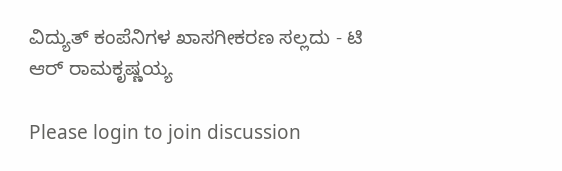ವಿದ್ಯುತ್‌ ಕಂಪೆನಿಗಳ ಖಾಸಗೀಕರಣ ಸಲ್ಲದು - ಟಿ ಆರ್‌ ರಾಮಕೃಷ್ಣಯ್ಯ

Please login to join discussion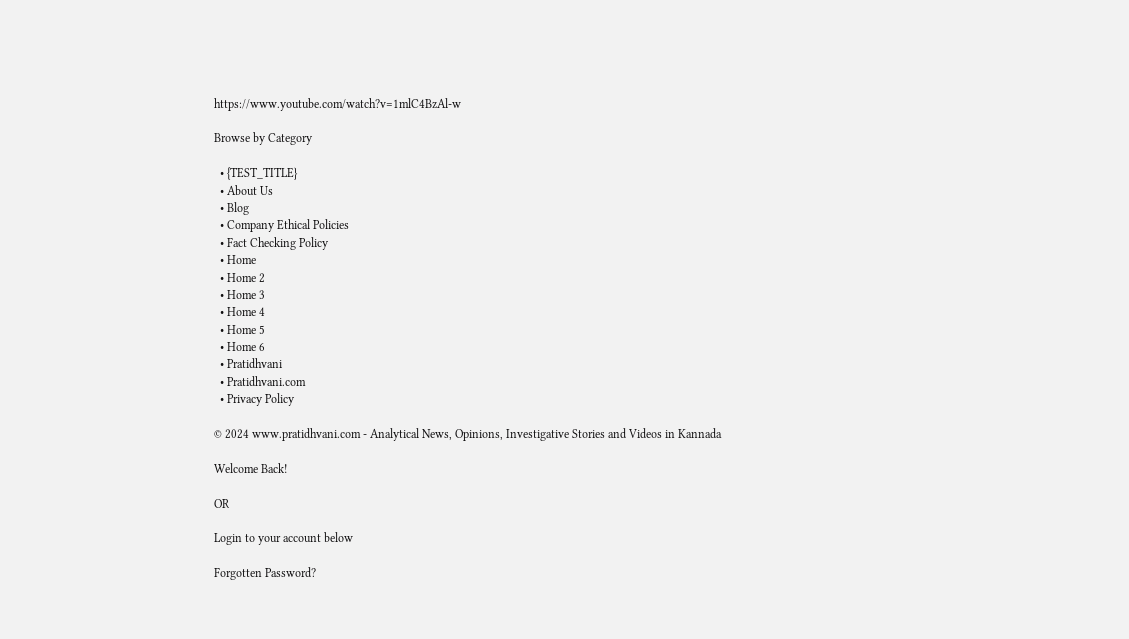https://www.youtube.com/watch?v=1mlC4BzAl-w

Browse by Category

  • {TEST_TITLE}
  • About Us
  • Blog
  • Company Ethical Policies
  • Fact Checking Policy
  • Home
  • Home 2
  • Home 3
  • Home 4
  • Home 5
  • Home 6
  • Pratidhvani
  • Pratidhvani.com
  • Privacy Policy

© 2024 www.pratidhvani.com - Analytical News, Opinions, Investigative Stories and Videos in Kannada

Welcome Back!

OR

Login to your account below

Forgotten Password?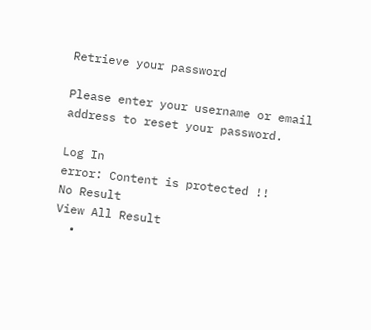Retrieve your password

Please enter your username or email address to reset your password.

Log In
error: Content is protected !!
No Result
View All Result
  •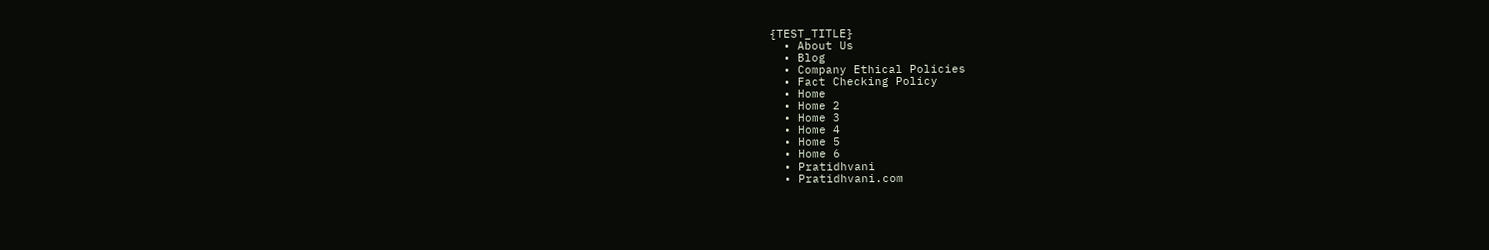{TEST_TITLE}
  • About Us
  • Blog
  • Company Ethical Policies
  • Fact Checking Policy
  • Home
  • Home 2
  • Home 3
  • Home 4
  • Home 5
  • Home 6
  • Pratidhvani
  • Pratidhvani.com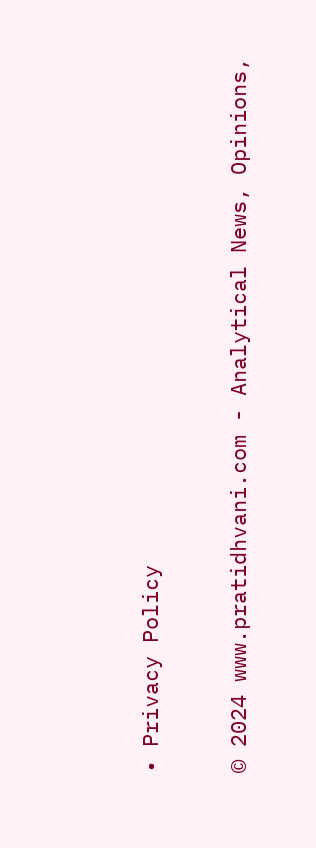• Privacy Policy

© 2024 www.pratidhvani.com - Analytical News, Opinions,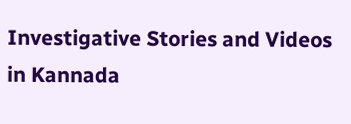Investigative Stories and Videos in Kannada